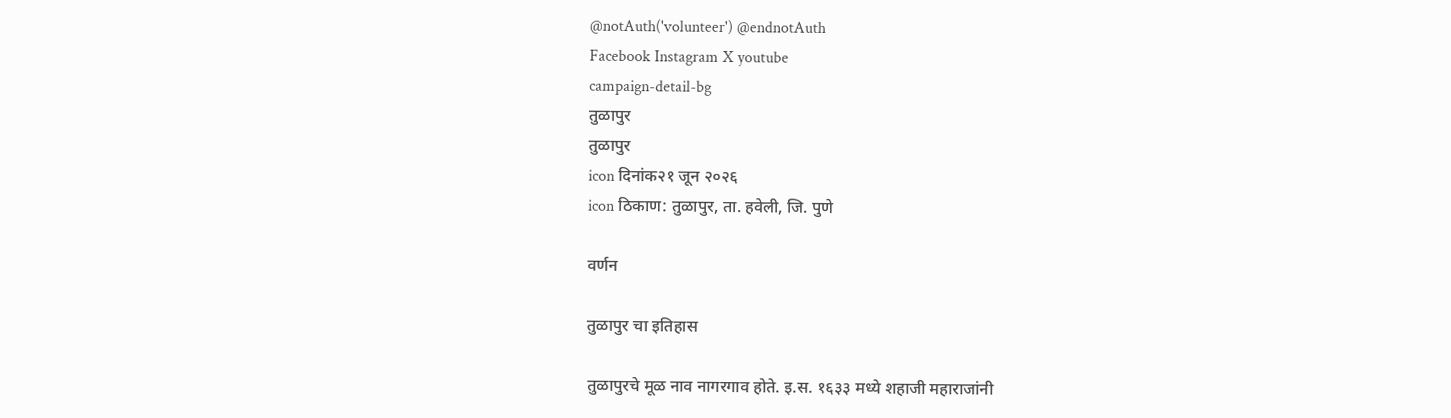@notAuth('volunteer') @endnotAuth
Facebook Instagram X youtube
campaign-detail-bg
तुळापुर
तुळापुर
icon दिनांक२१ जून २०२६
icon ठिकाण: तुळापुर, ता. हवेली, जि. पुणे

वर्णन

तुळापुर चा इतिहास

तुळापुरचे मूळ नाव नागरगाव होते. इ.स. १६३३ मध्ये शहाजी महाराजांनी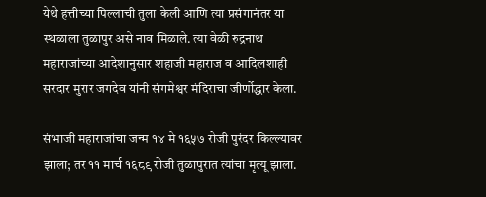येथे हत्तीच्या पिल्लाची तुला केली आणि त्या प्रसंगानंतर या स्थळाला तुळापुर असे नाव मिळाले. त्या वेळी रुद्रनाथ महाराजांच्या आदेशानुसार शहाजी महाराज व आदिलशाही सरदार मुरार जगदेव यांनी संगमेश्वर मंदिराचा जीर्णोद्धार केला.

संभाजी महाराजांचा जन्म १४ मे १६५७ रोजी पुरंदर किल्ल्यावर झाला; तर ११ मार्च १६८९ रोजी तुळापुरात त्यांचा मृत्यू झाला.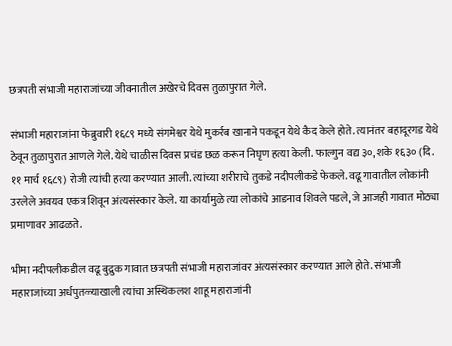छत्रपती संभाजी महाराजांच्या जीवनातील अखेरचे दिवस तुळापुरात गेले.

संभाजी महाराजांना फेब्रुवारी १६८९ मध्ये संगमेश्वर येथे मुकर्रब खानाने पकडून येथे कैद केले होते. त्यानंतर बहादूरगड येथे ठेवून तुळापुरात आणले गेले. येथे चाळीस दिवस प्रचंड छळ करून निघृण हत्या केली. फाल्गुन वद्य ३०, शके १६३० (दि. ११ मार्च १६८९) रोजी त्यांची हत्या करण्यात आली. त्यांच्या शरीराचे तुकडे नदीपलीकडे फेकले. वढू गावातील लोकांनी उरलेले अवयव एकत्र शिवून अंत्यसंस्कार केले. या कार्यामुळे त्या लोकांचे आडनाव शिवले पडले, जे आजही गावात मोठ्या प्रमाणावर आढळते.

भीमा नदीपलीकडील वढू बुद्रुक गावात छत्रपती संभाजी महाराजांवर अंत्यसंस्कार करण्यात आले होते. संभाजी महाराजांच्या अर्धपुतळ्याखाली त्यांचा अस्थिकलश शाहू महाराजांनी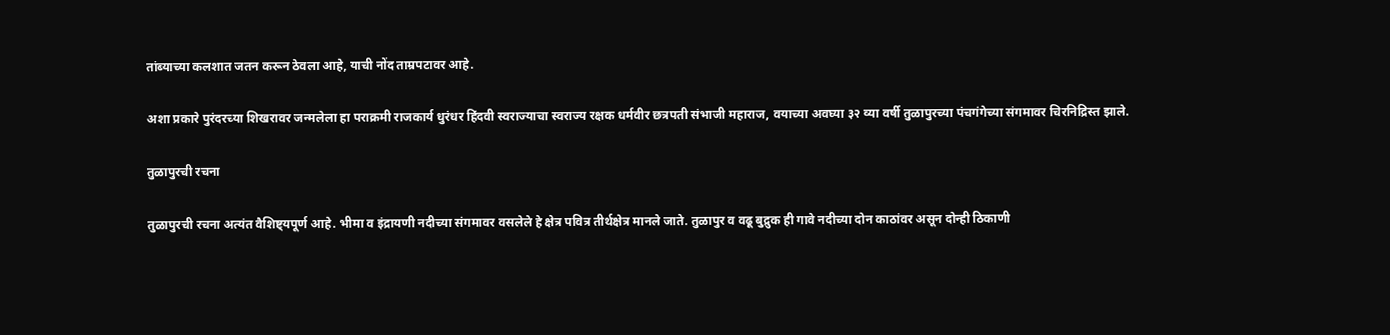तांब्याच्या कलशात जतन करून ठेवला आहे, याची नोंद ताम्रपटावर आहे.

अशा प्रकारे पुरंदरच्या शिखरावर जन्मलेला हा पराक्रमी राजकार्य धुरंधर हिंदवी स्वराज्याचा स्वराज्य रक्षक धर्मवीर छत्रपती संभाजी महाराज, वयाच्या अवघ्या ३२ व्या वर्षी तुळापुरच्या पंचगंगेच्या संगमावर चिरनिद्रिस्त झाले.

तुळापुरची रचना

तुळापुरची रचना अत्यंत वैशिष्ट्यपूर्ण आहे. भीमा व इंद्रायणी नदीच्या संगमावर वसलेले हे क्षेत्र पवित्र तीर्थक्षेत्र मानले जाते. तुळापुर व वढू बुद्रुक ही गावे नदीच्या दोन काठांवर असून दोन्ही ठिकाणी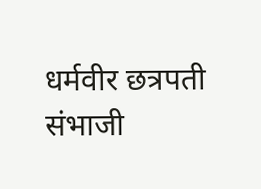धर्मवीर छत्रपती संभाजी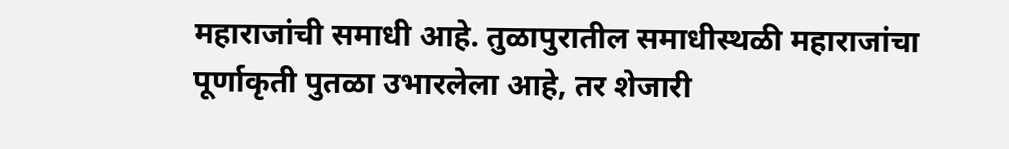महाराजांची समाधी आहे. तुळापुरातील समाधीस्थळी महाराजांचा पूर्णाकृती पुतळा उभारलेला आहे, तर शेजारी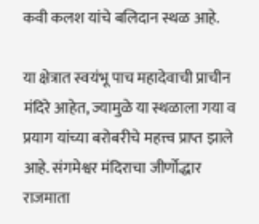कवी कलश यांचे बलिदान स्थळ आहे.

या क्षेत्रात स्वयंभू पाच महादेवाची प्राचीन मंदिरे आहेत, ज्यामुळे या स्थळाला गया व प्रयाग यांच्या बरोबरीचे महत्त्व प्राप्त झाले आहे. संगमेश्वर मंदिराचा जीर्णोद्धार राजमाता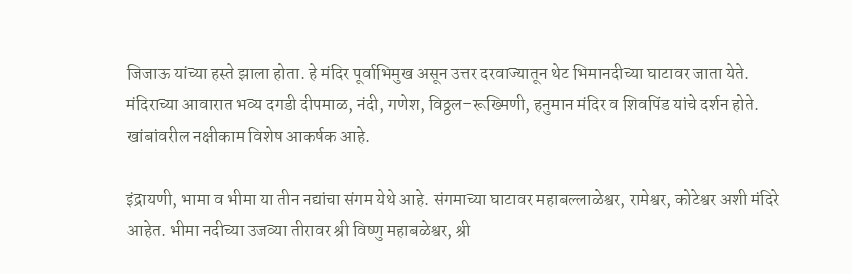जिजाऊ यांच्या हस्ते झाला होता. हे मंदिर पूर्वाभिमुख असून उत्तर दरवाज्यातून थेट भिमानदीच्या घाटावर जाता येते. मंदिराच्या आवारात भव्य दगडी दीपमाळ, नंदी, गणेश, विठ्ठल–रूख्मिणी, हनुमान मंदिर व शिवपिंड यांचे दर्शन होते. खांबांवरील नक्षीकाम विशेष आकर्षक आहे.

इंद्रायणी, भामा व भीमा या तीन नद्यांचा संगम येथे आहे. संगमाच्या घाटावर महाबल्लाळेश्वर, रामेश्वर, कोटेश्वर अशी मंदिरे आहेत. भीमा नदीच्या उजव्या तीरावर श्री विष्णु महाबळेश्वर, श्री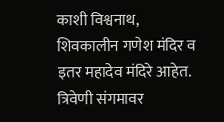काशी विश्वनाथ, शिवकालीन गणेश मंदिर व इतर महादेव मंदिरे आहेत. त्रिवेणी संगमावर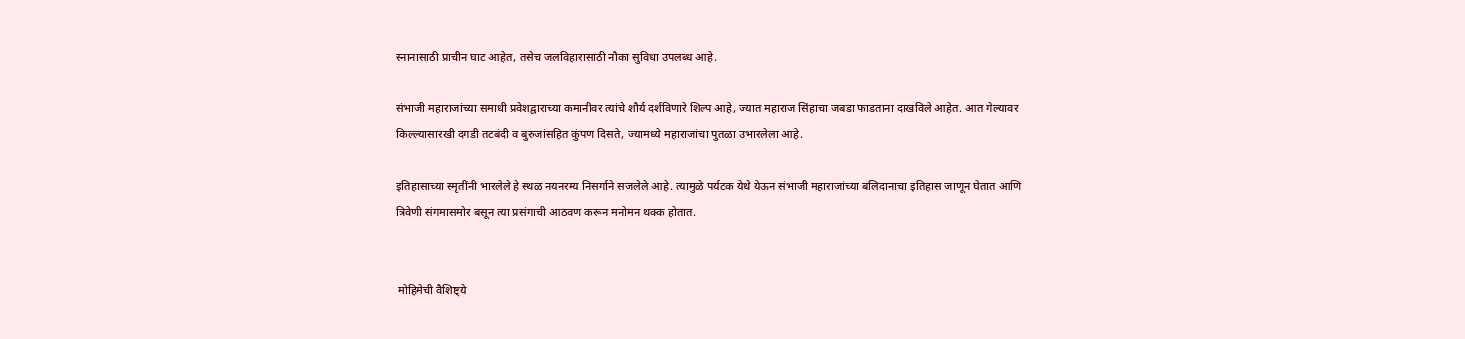स्नानासाठी प्राचीन घाट आहेत, तसेच जलविहारासाठी नौका सुविधा उपलब्ध आहे.

संभाजी महाराजांच्या समाधी प्रवेशद्वाराच्या कमानीवर त्यांचे शौर्य दर्शविणारे शिल्प आहे, ज्यात महाराज सिंहाचा जबडा फाडताना दाखविले आहेत. आत गेल्यावर किल्ल्यासारखी दगडी तटबंदी व बुरुजांसहित कुंपण दिसते, ज्यामध्ये महाराजांचा पुतळा उभारलेला आहे.

इतिहासाच्या स्मृतींनी भारलेले हे स्थळ नयनरम्य निसर्गाने सजलेले आहे. त्यामुळे पर्यटक येथे येऊन संभाजी महाराजांच्या बलिदानाचा इतिहास जाणून घेतात आणि त्रिवेणी संगमासमोर बसून त्या प्रसंगाची आठवण करून मनोमन थक्क होतात.


 मोहिमेची वैशिष्ट्ये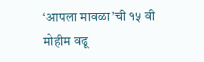‘आपला मावळा’ची १५ वी मोहीम वढू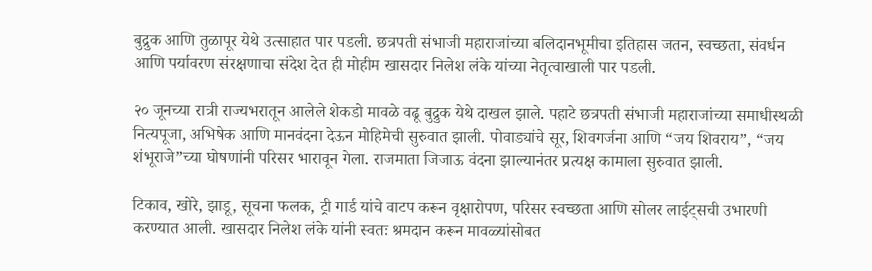बुद्रुक आणि तुळापूर येथे उत्साहात पार पडली. छत्रपती संभाजी महाराजांच्या बलिदानभूमीचा इतिहास जतन, स्वच्छता, संवर्धन आणि पर्यावरण संरक्षणाचा संदेश देत ही मोहीम खासदार निलेश लंके यांच्या नेतृत्वाखाली पार पडली.

२० जूनच्या रात्री राज्यभरातून आलेले शेकडो मावळे वढू बुद्रुक येथे दाखल झाले. पहाटे छत्रपती संभाजी महाराजांच्या समाधीस्थळी नित्यपूजा, अभिषेक आणि मानवंदना देऊन मोहिमेची सुरुवात झाली. पोवाड्यांचे सूर, शिवगर्जना आणि “जय शिवराय”, “जय शंभूराजे”च्या घोषणांनी परिसर भारावून गेला. राजमाता जिजाऊ वंदना झाल्यानंतर प्रत्यक्ष कामाला सुरुवात झाली.

टिकाव, खोरे, झाडू, सूचना फलक, ट्री गार्ड यांचे वाटप करून वृक्षारोपण, परिसर स्वच्छता आणि सोलर लाईट्सची उभारणी करण्यात आली. खासदार निलेश लंके यांनी स्वतः श्रमदान करून मावळ्यांसोबत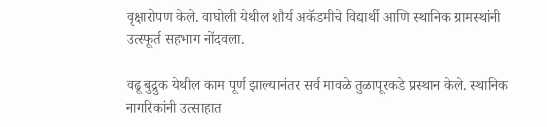वृक्षारोपण केले. वाघोली येथील शौर्य अकॅडमीचे विद्यार्थी आणि स्थानिक ग्रामस्थांनी उत्स्फूर्त सहभाग नोंदवला.

वढू बुद्रुक येथील काम पूर्ण झाल्यानंतर सर्व मावळे तुळापूरकडे प्रस्थान केले. स्थानिक नागरिकांनी उत्साहात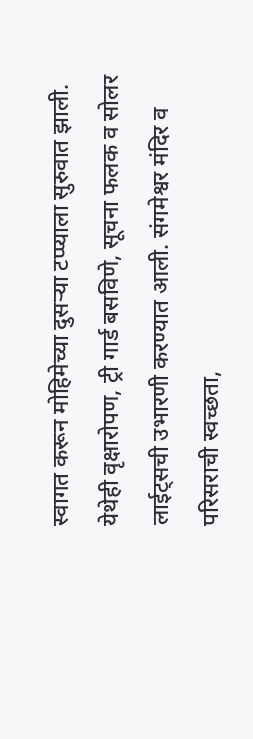स्वागत करून मोहिमेच्या दुसऱ्या टप्प्याला सुरुवात झाली. येथेही वृक्षारोपण, ट्री गार्ड बसविणे, सूचना फलक व सोलर लाईट्सची उभारणी करण्यात आली. संगमेश्वर मंदिर व परिसराची स्वच्छता,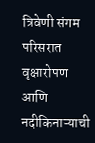त्रिवेणी संगम परिसरात वृक्षारोपण आणि नदीकिनाऱ्याची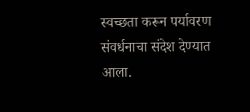स्वच्छता करून पर्यावरण संवर्धनाचा संदेश देण्यात आला.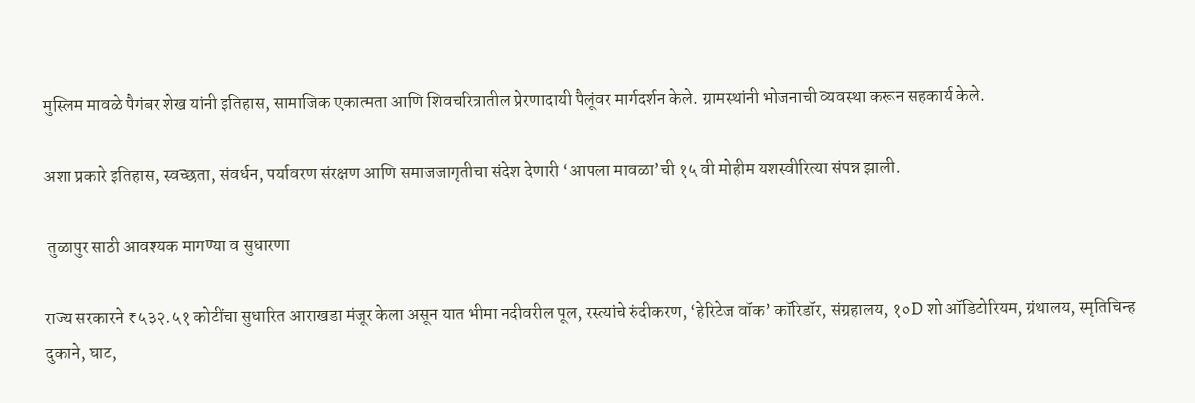मुस्लिम मावळे पैगंबर शेख यांनी इतिहास, सामाजिक एकात्मता आणि शिवचरित्रातील प्रेरणादायी पैलूंवर मार्गदर्शन केले. ग्रामस्थांनी भोजनाची व्यवस्था करून सहकार्य केले.

अशा प्रकारे इतिहास, स्वच्छता, संवर्धन, पर्यावरण संरक्षण आणि समाजजागृतीचा संदेश देणारी ‘आपला मावळा’ची १५ वी मोहीम यशस्वीरित्या संपन्न झाली.

 तुळापुर साठी आवश्यक मागण्या व सुधारणा

राज्य सरकारने ₹५३२.५१ कोटींचा सुधारित आराखडा मंजूर केला असून यात भीमा नदीवरील पूल, रस्त्यांचे रुंदीकरण, ‘हेरिटेज वॉक’ कॉरिडॉर, संग्रहालय, १०D शो ऑडिटोरियम, ग्रंथालय, स्मृतिचिन्ह दुकाने, घाट,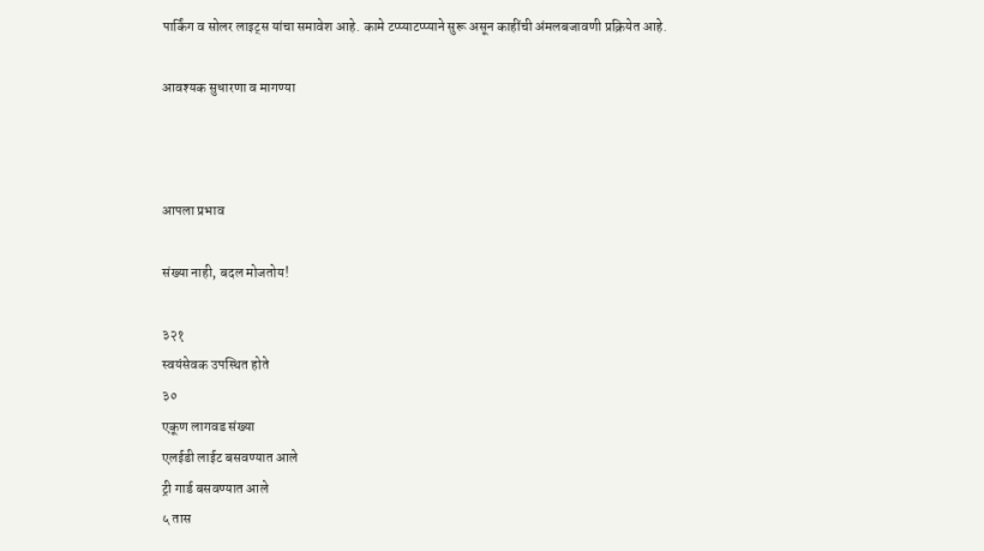पार्किंग व सोलर लाइट्स यांचा समावेश आहे. कामे टप्प्याटप्प्याने सुरू असून काहींची अंमलबजावणी प्रक्रियेत आहे.

आवश्यक सुधारणा व मागण्या



आपला प्रभाव

संख्या नाही, बदल मोजतोय!

३२१
स्वयंसेवक उपस्थित होते
३०
एकूण लागवड संख्या
एलईडी लाईट बसवण्यात आले
ट्री गार्ड बसवण्यात आले
५ तास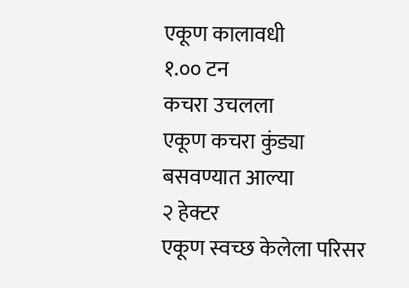एकूण कालावधी
१.०० टन
कचरा उचलला
एकूण कचरा कुंड्या बसवण्यात आल्या
२ हेक्टर
एकूण स्वच्छ केलेला परिसर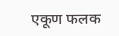एकूण फलक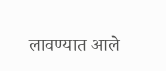लावण्यात आले